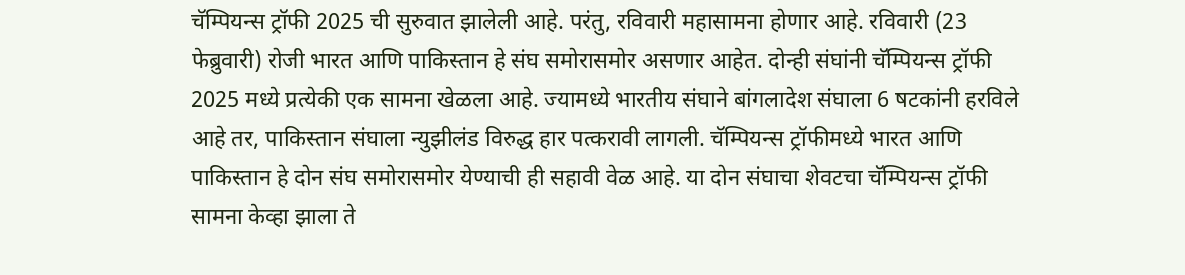चॅम्पियन्स ट्रॉफी 2025 ची सुरुवात झालेली आहे. परंतु, रविवारी महासामना होणार आहे. रविवारी (23 फेब्रुवारी) रोजी भारत आणि पाकिस्तान हे संघ समोरासमोर असणार आहेत. दोन्ही संघांनी चॅम्पियन्स ट्रॉफी 2025 मध्ये प्रत्येकी एक सामना खेळला आहे. ज्यामध्ये भारतीय संघाने बांगलादेश संघाला 6 षटकांनी हरविले आहे तर, पाकिस्तान संघाला न्युझीलंड विरुद्ध हार पत्करावी लागली. चॅम्पियन्स ट्रॉफीमध्ये भारत आणि पाकिस्तान हे दोन संघ समोरासमोर येण्याची ही सहावी वेळ आहे. या दोन संघाचा शेवटचा चॅम्पियन्स ट्रॉफी सामना केव्हा झाला ते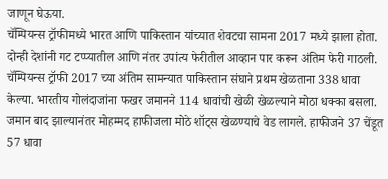जाणून घेऊया.
चॅम्पियन्स ट्रॉफीमध्ये भारत आणि पाकिस्तान यांच्यात शेवटचा सामना 2017 मध्ये झाला होता. दोन्ही देशांनी गट टप्प्यातील आणि नंतर उपांत्य फेरीतील आव्हान पार करून अंतिम फेरी गाठली. चॅम्पियन्स ट्रॉफी 2017 च्या अंतिम सामन्यात पाकिस्तान संघाने प्रथम खेळताना 338 धावा केल्या. भारतीय गोलंदाजांना फखर जमानने 114 धावांची खेळी खेळल्याने मोठा धक्का बसला. जमान बाद झाल्यानंतर मोहम्मद हाफीजला मोठे शॉट्स खेळण्याचे वेड लागले. हाफीजने 37 चेंडूत 57 धावा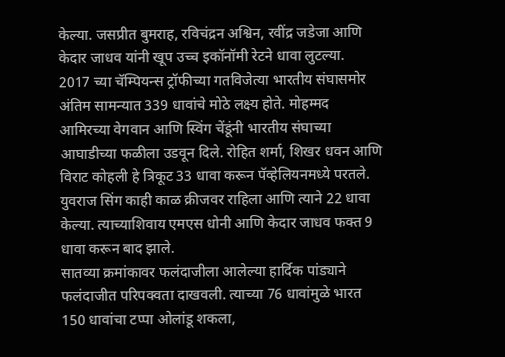केल्या. जसप्रीत बुमराह, रविचंद्रन अश्विन, रवींद्र जडेजा आणि केदार जाधव यांनी खूप उच्च इकॉनॉमी रेटने धावा लुटल्या.
2017 च्या चॅम्पियन्स ट्रॉफीच्या गतविजेत्या भारतीय संघासमोर अंतिम सामन्यात 339 धावांचे मोठे लक्ष्य होते. मोहम्मद आमिरच्या वेगवान आणि स्विंग चेंडूंनी भारतीय संघाच्या आघाडीच्या फळीला उडवून दिले. रोहित शर्मा, शिखर धवन आणि विराट कोहली हे त्रिकूट 33 धावा करून पॅव्हेलियनमध्ये परतले. युवराज सिंग काही काळ क्रीजवर राहिला आणि त्याने 22 धावा केल्या. त्याच्याशिवाय एमएस धोनी आणि केदार जाधव फक्त 9 धावा करून बाद झाले.
सातव्या क्रमांकावर फलंदाजीला आलेल्या हार्दिक पांड्याने फलंदाजीत परिपक्वता दाखवली. त्याच्या 76 धावांमुळे भारत 150 धावांचा टप्पा ओलांडू शकला,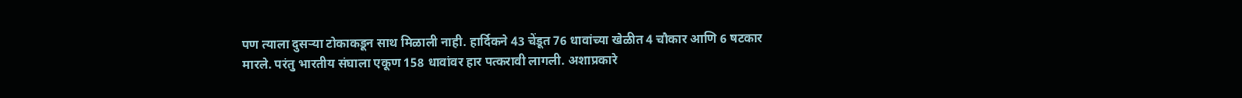पण त्याला दुसऱ्या टोकाकडून साथ मिळाली नाही. हार्दिकने 43 चेंडूत 76 धावांच्या खेळीत 4 चौकार आणि 6 षटकार मारले. परंतु भारतीय संघाला एकूण 158 धावांवर हार पत्करावी लागली. अशाप्रकारे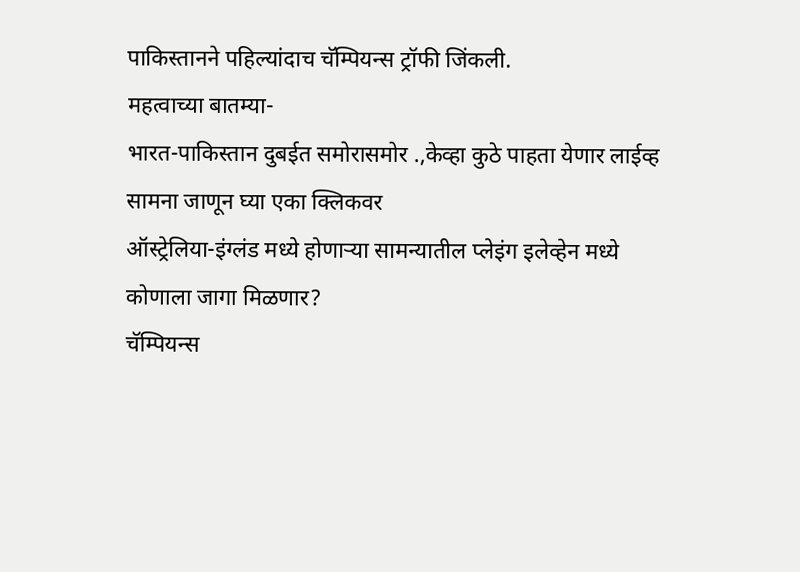पाकिस्तानने पहिल्यांदाच चॅम्पियन्स ट्रॉफी जिंकली.
महत्वाच्या बातम्या-
भारत-पाकिस्तान दुबईत समोरासमोर .,केव्हा कुठे पाहता येणार लाईव्ह सामना जाणून घ्या एका क्लिकवर
ऑस्ट्रेलिया-इंग्लंड मध्ये होणाऱ्या सामन्यातील प्लेइंग इलेव्हेन मध्ये कोणाला जागा मिळणार?
चॅम्पियन्स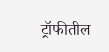ट्रॉफीतील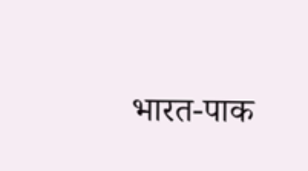भारत-पाक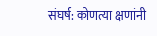संघर्ष: कोणत्या क्षणांनी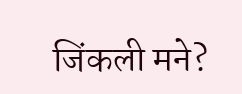जिंकली मने?